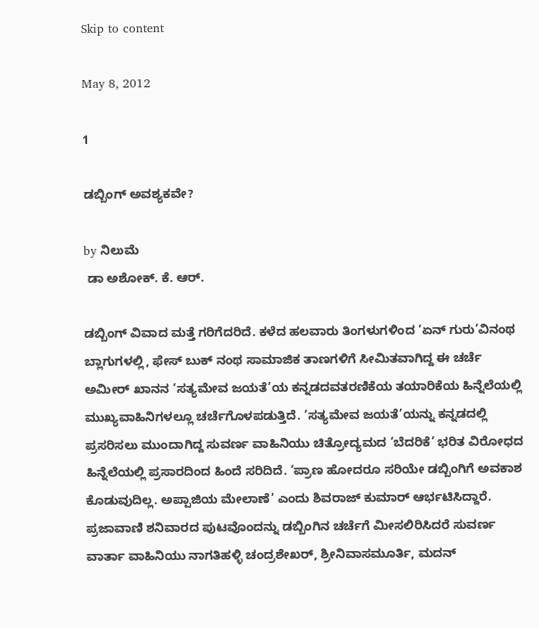Skip to content

May 8, 2012

1

ಡಬ್ಬಿಂಗ್ ಅವಶ್ಯಕವೇ?

by ನಿಲುಮೆ
 ಡಾ ಅಶೋಕ್. ಕೆ. ಆರ್.

ಡಬ್ಬಿಂಗ್ ವಿವಾದ ಮತ್ತೆ ಗರಿಗೆದರಿದೆ. ಕಳೆದ ಹಲವಾರು ತಿಂಗಳುಗಳಿಂದ ‘ಏನ್ ಗುರು’ವಿನಂಥ ಬ್ಲಾಗುಗಳಲ್ಲಿ, ಫೇಸ್ ಬುಕ್ ನಂಥ ಸಾಮಾಜಿಕ ತಾಣಗಳಿಗೆ ಸೀಮಿತವಾಗಿದ್ದ ಈ ಚರ್ಚೆ ಅಮೀರ್ ಖಾನನ ‘ಸತ್ಯಮೇವ ಜಯತೆ’ಯ ಕನ್ನಡದವತರಣಿಕೆಯ ತಯಾರಿಕೆಯ ಹಿನ್ನೆಲೆಯಲ್ಲಿ ಮುಖ್ಯವಾಹಿನಿಗಳಲ್ಲೂ ಚರ್ಚೆಗೊಳಪಡುತ್ತಿದೆ. ‘ಸತ್ಯಮೇವ ಜಯತೆ’ಯನ್ನು ಕನ್ನಡದಲ್ಲಿ ಪ್ರಸರಿಸಲು ಮುಂದಾಗಿದ್ದ ಸುವರ್ಣ ವಾಹಿನಿಯು ಚಿತ್ರೋದ್ಯಮದ ‘ಬೆದರಿಕೆ’ ಭರಿತ ವಿರೋಧದ ಹಿನ್ನೆಲೆಯಲ್ಲಿ ಪ್ರಸಾರದಿಂದ ಹಿಂದೆ ಸರಿದಿದೆ. ‘ಪ್ರಾಣ ಹೋದರೂ ಸರಿಯೇ ಡಬ್ಬಿಂಗಿಗೆ ಅವಕಾಶ ಕೊಡುವುದಿಲ್ಲ. ಅಪ್ಪಾಜಿಯ ಮೇಲಾಣೆ’ ಎಂದು ಶಿವರಾಜ್ ಕುಮಾರ್ ಆರ್ಭಟಿಸಿದ್ದಾರೆ. ಪ್ರಜಾವಾಣಿ ಶನಿವಾರದ ಪುಟವೊಂದನ್ನು ಡಬ್ಬಿಂಗಿನ ಚರ್ಚೆಗೆ ಮೀಸಲಿರಿಸಿದರೆ ಸುವರ್ಣ ವಾರ್ತಾ ವಾಹಿನಿಯು ನಾಗತಿಹಳ್ಳಿ ಚಂದ್ರಶೇಖರ್, ಶ್ರೀನಿವಾಸಮೂರ್ತಿ, ಮದನ್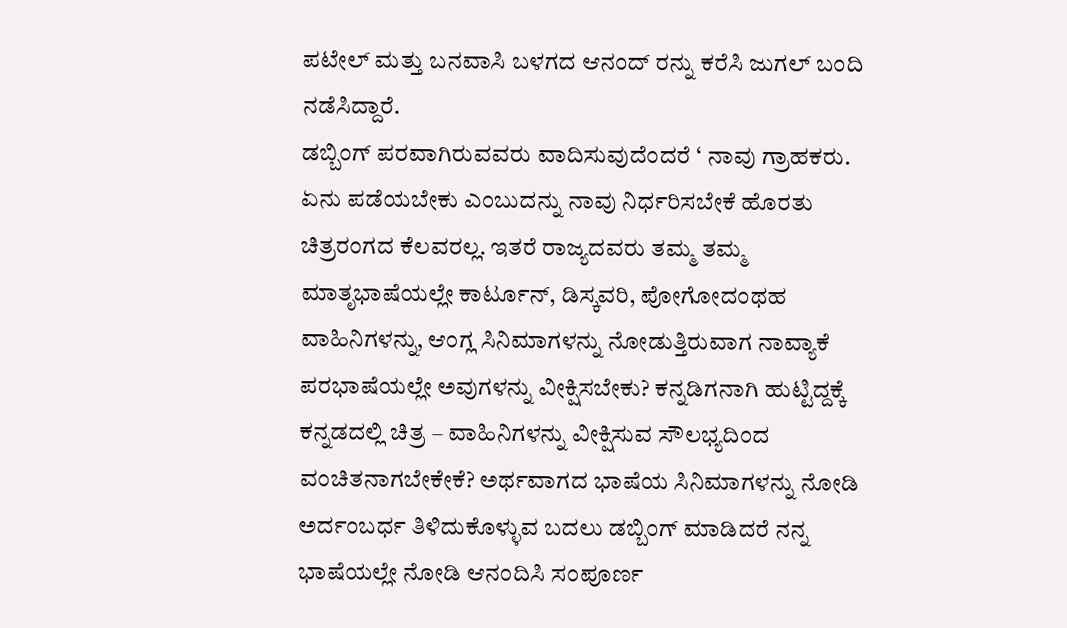ಪಟೇಲ್ ಮತ್ತು ಬನವಾಸಿ ಬಳಗದ ಆನಂದ್ ರನ್ನು ಕರೆಸಿ ಜುಗಲ್ ಬಂದಿ ನಡೆಸಿದ್ದಾರೆ.
ಡಬ್ಬಿಂಗ್ ಪರವಾಗಿರುವವರು ವಾದಿಸುವುದೆಂದರೆ ‘ ನಾವು ಗ್ರಾಹಕರು. ಏನು ಪಡೆಯಬೇಕು ಎಂಬುದನ್ನು ನಾವು ನಿರ್ಧರಿಸಬೇಕೆ ಹೊರತು ಚಿತ್ರರಂಗದ ಕೆಲವರಲ್ಲ. ಇತರೆ ರಾಜ್ಯದವರು ತಮ್ಮ ತಮ್ಮ ಮಾತೃಭಾಷೆಯಲ್ಲೇ ಕಾರ್ಟೂನ್, ಡಿಸ್ಕವರಿ, ಪೋಗೋದಂಥಹ ವಾಹಿನಿಗಳನ್ನು, ಆಂಗ್ಲ ಸಿನಿಮಾಗಳನ್ನು ನೋಡುತ್ತಿರುವಾಗ ನಾವ್ಯಾಕೆ ಪರಭಾಷೆಯಲ್ಲೇ ಅವುಗಳನ್ನು ವೀಕ್ಷಿಸಬೇಕು? ಕನ್ನಡಿಗನಾಗಿ ಹುಟ್ಟಿದ್ದಕ್ಕೆ ಕನ್ನಡದಲ್ಲಿ ಚಿತ್ರ – ವಾಹಿನಿಗಳನ್ನು ವೀಕ್ಷಿಸುವ ಸೌಲಭ್ಯದಿಂದ ವಂಚಿತನಾಗಬೇಕೇಕೆ? ಅರ್ಥವಾಗದ ಭಾಷೆಯ ಸಿನಿಮಾಗಳನ್ನು ನೋಡಿ ಅರ್ದಂಬರ್ಧ ತಿಳಿದುಕೊಳ್ಳುವ ಬದಲು ಡಬ್ಬಿಂಗ್ ಮಾಡಿದರೆ ನನ್ನ ಭಾಷೆಯಲ್ಲೇ ನೋಡಿ ಆನಂದಿಸಿ ಸಂಪೂರ್ಣ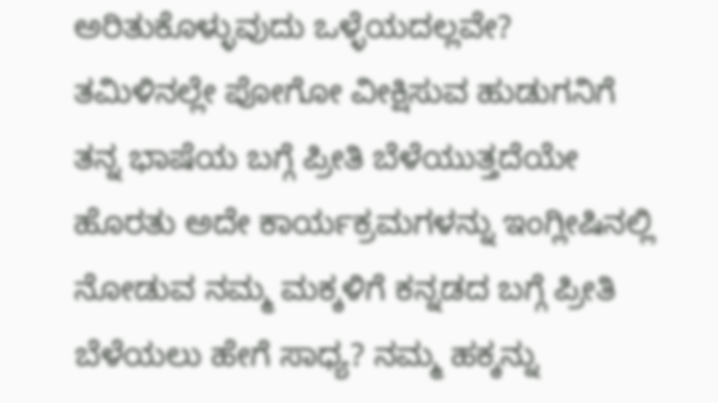ಅರಿತುಕೊಳ್ಳುವುದು ಒಳ್ಳೆಯದಲ್ಲವೇ? ತಮಿಳಿನಲ್ಲೇ ಪೋಗೋ ವೀಕ್ಷಿಸುವ ಹುಡುಗನಿಗೆ ತನ್ನ ಭಾಷೆಯ ಬಗ್ಗೆ ಪ್ರೀತಿ ಬೆಳೆಯುತ್ತದೆಯೇ ಹೊರತು ಅದೇ ಕಾರ್ಯಕ್ರಮಗಳನ್ನು ಇಂಗ್ಲೀಷಿನಲ್ಲಿ ನೋಡುವ ನಮ್ಮ ಮಕ್ಕಳಿಗೆ ಕನ್ನಡದ ಬಗ್ಗೆ ಪ್ರೀತಿ ಬೆಳೆಯಲು ಹೇಗೆ ಸಾಧ್ಯ? ನಮ್ಮ ಹಕ್ಕನ್ನು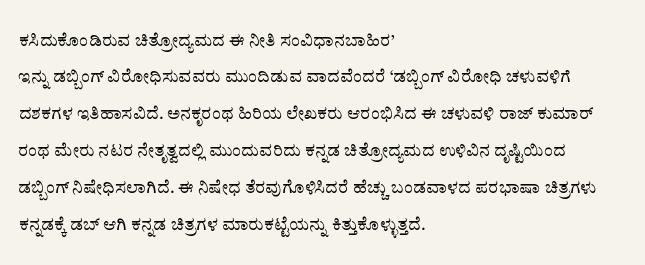ಕಸಿದುಕೊಂಡಿರುವ ಚಿತ್ರೋದ್ಯಮದ ಈ ನೀತಿ ಸಂವಿಧಾನಬಾಹಿರ’
ಇನ್ನು ಡಬ್ಬಿಂಗ್ ವಿರೋಧಿಸುವವರು ಮುಂದಿಡುವ ವಾದವೆಂದರೆ ‘ಡಬ್ಬಿಂಗ್ ವಿರೋಧಿ ಚಳುವಳಿಗೆ ದಶಕಗಳ ಇತಿಹಾಸವಿದೆ. ಅನಕೃರಂಥ ಹಿರಿಯ ಲೇಖಕರು ಆರಂಭಿಸಿದ ಈ ಚಳುವಳಿ ರಾಜ್ ಕುಮಾರ್ ರಂಥ ಮೇರು ನಟರ ನೇತೃತ್ವದಲ್ಲಿ ಮುಂದುವರಿದು ಕನ್ನಡ ಚಿತ್ರೋದ್ಯಮದ ಉಳಿವಿನ ದೃಷ್ಟಿಯಿಂದ ಡಬ್ಬಿಂಗ್ ನಿಷೇಧಿಸಲಾಗಿದೆ. ಈ ನಿಷೇಧ ತೆರವುಗೊಳಿಸಿದರೆ ಹೆಚ್ಚು ಬಂಡವಾಳದ ಪರಭಾಷಾ ಚಿತ್ರಗಳು ಕನ್ನಡಕ್ಕೆ ಡಬ್ ಆಗಿ ಕನ್ನಡ ಚಿತ್ರಗಳ ಮಾರುಕಟ್ಟೆಯನ್ನು ಕಿತ್ತುಕೊಳ್ಳುತ್ತದೆ.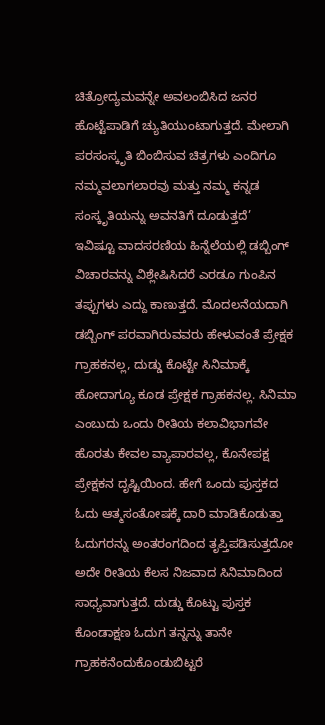ಚಿತ್ರೋದ್ಯಮವನ್ನೇ ಅವಲಂಬಿಸಿದ ಜನರ ಹೊಟ್ಟೆಪಾಡಿಗೆ ಚ್ಯುತಿಯುಂಟಾಗುತ್ತದೆ. ಮೇಲಾಗಿ ಪರಸಂಸ್ಕೃತಿ ಬಿಂಬಿಸುವ ಚಿತ್ರಗಳು ಎಂದಿಗೂ ನಮ್ಮವಲಾಗಲಾರವು ಮತ್ತು ನಮ್ಮ ಕನ್ನಡ ಸಂಸ್ಕೃತಿಯನ್ನು ಅವನತಿಗೆ ದೂಡುತ್ತದೆ’
ಇವಿಷ್ಟೂ ವಾದಸರಣಿಯ ಹಿನ್ನೆಲೆಯಲ್ಲಿ ಡಬ್ಬಿಂಗ್ ವಿಚಾರವನ್ನು ವಿಶ್ಲೇಷಿಸಿದರೆ ಎರಡೂ ಗುಂಪಿನ ತಪ್ಪುಗಳು ಎದ್ದು ಕಾಣುತ್ತದೆ. ಮೊದಲನೆಯದಾಗಿ ಡಬ್ಬಿಂಗ್ ಪರವಾಗಿರುವವರು ಹೇಳುವಂತೆ ಪ್ರೇಕ್ಷಕ ಗ್ರಾಹಕನಲ್ಲ, ದುಡ್ಡು ಕೊಟ್ಟೇ ಸಿನಿಮಾಕ್ಕೆ ಹೋದಾಗ್ಯೂ ಕೂಡ ಪ್ರೇಕ್ಷಕ ಗ್ರಾಹಕನಲ್ಲ. ಸಿನಿಮಾ ಎಂಬುದು ಒಂದು ರೀತಿಯ ಕಲಾವಿಭಾಗವೇ ಹೊರತು ಕೇವಲ ವ್ಯಾಪಾರವಲ್ಲ, ಕೊನೇಪಕ್ಷ ಪ್ರೇಕ್ಷಕನ ದೃಷ್ಟಿಯಿಂದ. ಹೇಗೆ ಒಂದು ಪುಸ್ತಕದ ಓದು ಆತ್ಮಸಂತೋಷಕ್ಕೆ ದಾರಿ ಮಾಡಿಕೊಡುತ್ತಾ ಓದುಗರನ್ನು ಅಂತರಂಗದಿಂದ ತೃಪ್ತಿಪಡಿಸುತ್ತದೋ ಅದೇ ರೀತಿಯ ಕೆಲಸ ನಿಜವಾದ ಸಿನಿಮಾದಿಂದ ಸಾಧ್ಯವಾಗುತ್ತದೆ. ದುಡ್ಡು ಕೊಟ್ಟು ಪುಸ್ತಕ ಕೊಂಡಾಕ್ಷಣ ಓದುಗ ತನ್ನನ್ನು ತಾನೇ ಗ್ರಾಹಕನೆಂದುಕೊಂಡುಬಿಟ್ಟರೆ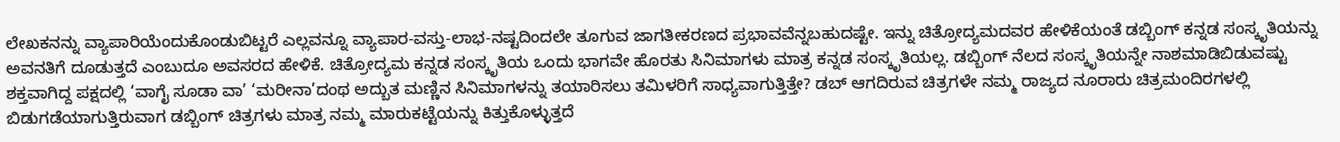ಲೇಖಕನನ್ನು ವ್ಯಾಪಾರಿಯೆಂದುಕೊಂಡುಬಿಟ್ಟರೆ ಎಲ್ಲವನ್ನೂ ವ್ಯಾಪಾರ-ವಸ್ತು-ಲಾಭ-ನಷ್ಟದಿಂದಲೇ ತೂಗುವ ಜಾಗತೀಕರಣದ ಪ್ರಭಾವವೆನ್ನಬಹುದಷ್ಟೇ. ಇನ್ನು ಚಿತ್ರೋದ್ಯಮದವರ ಹೇಳಿಕೆಯಂತೆ ಡಬ್ಬಿಂಗ್ ಕನ್ನಡ ಸಂಸ್ಕೃತಿಯನ್ನು ಅವನತಿಗೆ ದೂಡುತ್ತದೆ ಎಂಬುದೂ ಅವಸರದ ಹೇಳಿಕೆ. ಚಿತ್ರೋದ್ಯಮ ಕನ್ನಡ ಸಂಸ್ಕೃತಿಯ ಒಂದು ಭಾಗವೇ ಹೊರತು ಸಿನಿಮಾಗಳು ಮಾತ್ರ ಕನ್ನಡ ಸಂಸ್ಕೃತಿಯಲ್ಲ. ಡಬ್ಬಿಂಗ್ ನೆಲದ ಸಂಸ್ಕೃತಿಯನ್ನೇ ನಾಶಮಾಡಿಬಿಡುವಷ್ಟು ಶಕ್ತವಾಗಿದ್ದ ಪಕ್ಷದಲ್ಲಿ ‘ವಾಗೈ ಸೂಡಾ ವಾ’ ‘ಮರೀನಾ’ದಂಥ ಅದ್ಬುತ ಮಣ್ಣಿನ ಸಿನಿಮಾಗಳನ್ನು ತಯಾರಿಸಲು ತಮಿಳರಿಗೆ ಸಾಧ್ಯವಾಗುತ್ತಿತ್ತೇ? ಡಬ್ ಆಗದಿರುವ ಚಿತ್ರಗಳೇ ನಮ್ಮ ರಾಜ್ಯದ ನೂರಾರು ಚಿತ್ರಮಂದಿರಗಳಲ್ಲಿ ಬಿಡುಗಡೆಯಾಗುತ್ತಿರುವಾಗ ಡಬ್ಬಿಂಗ್ ಚಿತ್ರಗಳು ಮಾತ್ರ ನಮ್ಮ ಮಾರುಕಟ್ಟೆಯನ್ನು ಕಿತ್ತುಕೊಳ್ಳುತ್ತದೆ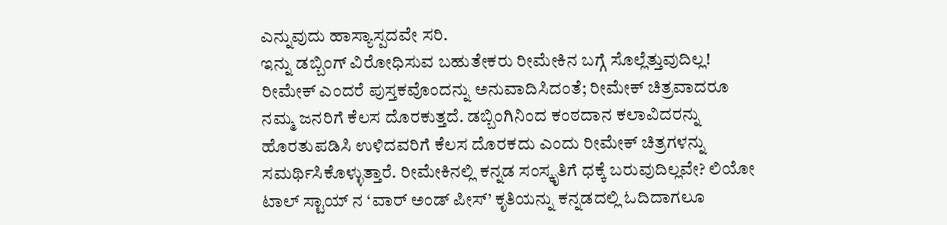ಎನ್ನುವುದು ಹಾಸ್ಯಾಸ್ಪದವೇ ಸರಿ.
ಇನ್ನು ಡಬ್ಬಿಂಗ್ ವಿರೋಧಿಸುವ ಬಹುತೇಕರು ರೀಮೇಕಿನ ಬಗ್ಗೆ ಸೊಲ್ಲೆತ್ತುವುದಿಲ್ಲ! ರೀಮೇಕ್ ಎಂದರೆ ಪುಸ್ತಕವೊಂದನ್ನು ಅನುವಾದಿಸಿದಂತೆ; ರೀಮೇಕ್ ಚಿತ್ರವಾದರೂ ನಮ್ಮ ಜನರಿಗೆ ಕೆಲಸ ದೊರಕುತ್ತದೆ. ಡಬ್ಬಿಂಗಿನಿಂದ ಕಂಠದಾನ ಕಲಾವಿದರನ್ನು ಹೊರತುಪಡಿಸಿ ಉಳಿದವರಿಗೆ ಕೆಲಸ ದೊರಕದು ಎಂದು ರೀಮೇಕ್ ಚಿತ್ರಗಳನ್ನು ಸಮರ್ಥಿಸಿಕೊಳ್ಳುತ್ತಾರೆ. ರೀಮೇಕಿನಲ್ಲಿ ಕನ್ನಡ ಸಂಸ್ಕೃತಿಗೆ ಧಕ್ಕೆ ಬರುವುದಿಲ್ಲವೇ? ಲಿಯೋ ಟಾಲ್ ಸ್ಟಾಯ್ ನ ‘ವಾರ್ ಅಂಡ್ ಪೀಸ್’ ಕೃತಿಯನ್ನು ಕನ್ನಡದಲ್ಲಿ ಓದಿದಾಗಲೂ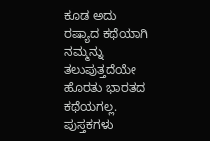ಕೂಡ ಅದು ರಷ್ಯಾದ ಕಥೆಯಾಗಿ ನಮ್ಮನ್ನು ತಲುಪುತ್ತದೆಯೇ ಹೊರತು ಭಾರತದ ಕಥೆಯಗಲ್ಲ. ಪುಸ್ತಕಗಳು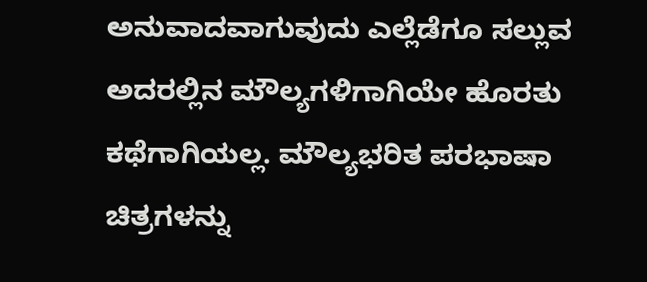ಅನುವಾದವಾಗುವುದು ಎಲ್ಲೆಡೆಗೂ ಸಲ್ಲುವ ಅದರಲ್ಲಿನ ಮೌಲ್ಯಗಳಿಗಾಗಿಯೇ ಹೊರತು ಕಥೆಗಾಗಿಯಲ್ಲ. ಮೌಲ್ಯಭರಿತ ಪರಭಾಷಾ ಚಿತ್ರಗಳನ್ನು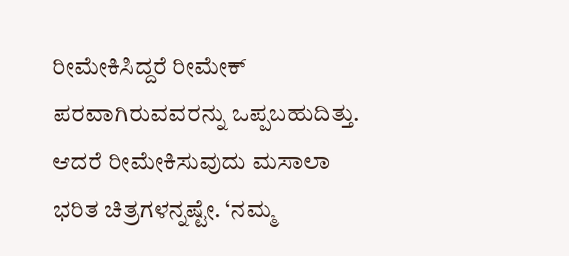ರೀಮೇಕಿಸಿದ್ದರೆ ರೀಮೇಕ್ ಪರವಾಗಿರುವವರನ್ನು ಒಪ್ಪಬಹುದಿತ್ತು. ಆದರೆ ರೀಮೇಕಿಸುವುದು ಮಸಾಲಾ ಭರಿತ ಚಿತ್ರಗಳನ್ನಷ್ಟೇ. ‘ನಮ್ಮ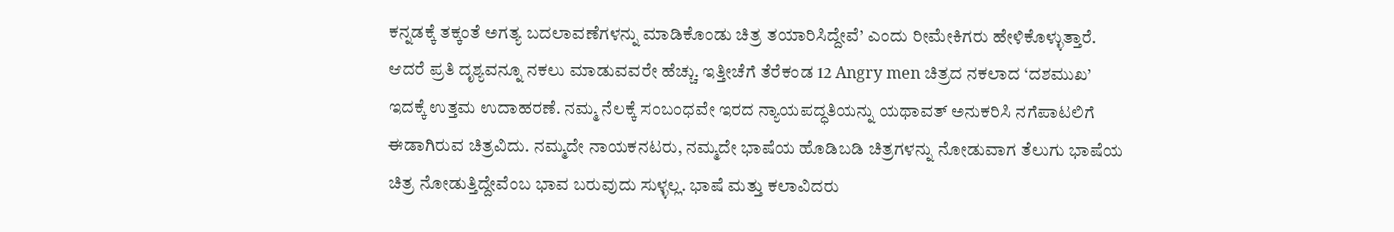ಕನ್ನಡಕ್ಕೆ ತಕ್ಕಂತೆ ಅಗತ್ಯ ಬದಲಾವಣೆಗಳನ್ನು ಮಾಡಿಕೊಂಡು ಚಿತ್ರ ತಯಾರಿಸಿದ್ದೇವೆ’ ಎಂದು ರೀಮೇಕಿಗರು ಹೇಳಿಕೊಳ್ಳುತ್ತಾರೆ. ಆದರೆ ಪ್ರತಿ ದೃಶ್ಯವನ್ನೂ ನಕಲು ಮಾಡುವವರೇ ಹೆಚ್ಚು. ಇತ್ತೀಚೆಗೆ ತೆರೆಕಂಡ 12 Angry men ಚಿತ್ರದ ನಕಲಾದ ‘ದಶಮುಖ’ ಇದಕ್ಕೆ ಉತ್ತಮ ಉದಾಹರಣೆ. ನಮ್ಮ ನೆಲಕ್ಕೆ ಸಂಬಂಧವೇ ಇರದ ನ್ಯಾಯಪದ್ಧತಿಯನ್ನು ಯಥಾವತ್ ಅನುಕರಿಸಿ ನಗೆಪಾಟಲಿಗೆ ಈಡಾಗಿರುವ ಚಿತ್ರವಿದು. ನಮ್ಮದೇ ನಾಯಕನಟರು, ನಮ್ಮದೇ ಭಾಷೆಯ ಹೊಡಿಬಡಿ ಚಿತ್ರಗಳನ್ನು ನೋಡುವಾಗ ತೆಲುಗು ಭಾಷೆಯ ಚಿತ್ರ ನೋಡುತ್ತಿದ್ದೇವೆಂಬ ಭಾವ ಬರುವುದು ಸುಳ್ಳಲ್ಲ. ಭಾಷೆ ಮತ್ತು ಕಲಾವಿದರು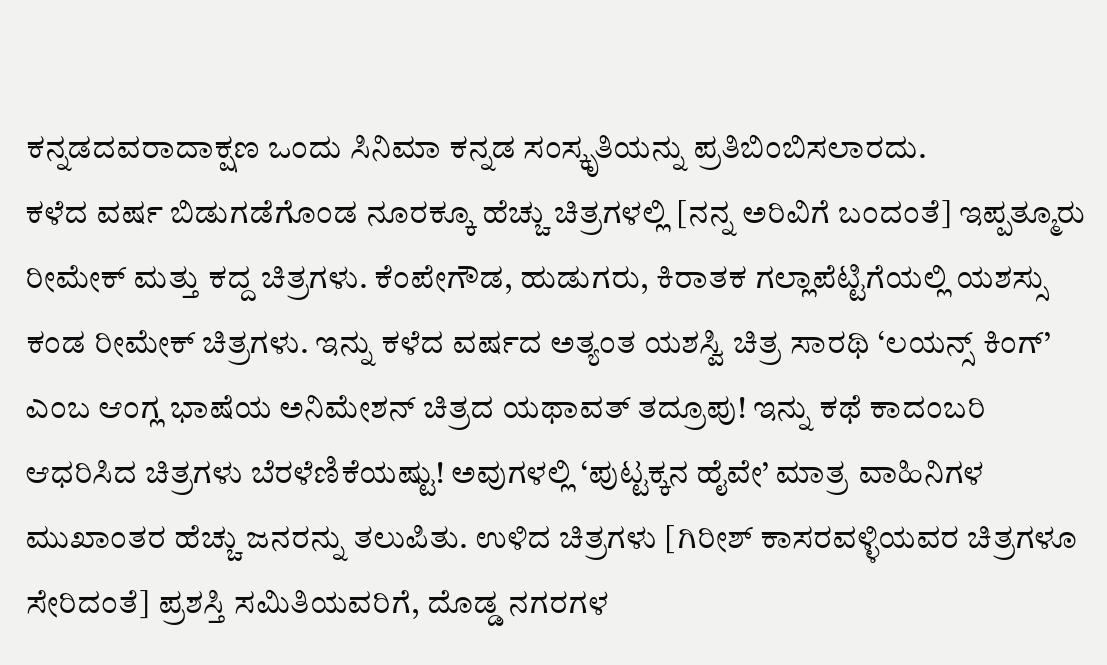ಕನ್ನಡದವರಾದಾಕ್ಷಣ ಒಂದು ಸಿನಿಮಾ ಕನ್ನಡ ಸಂಸ್ಕೃತಿಯನ್ನು ಪ್ರತಿಬಿಂಬಿಸಲಾರದು.
ಕಳೆದ ವರ್ಷ ಬಿಡುಗಡೆಗೊಂಡ ನೂರಕ್ಕೂ ಹೆಚ್ಚು ಚಿತ್ರಗಳಲ್ಲಿ [ನನ್ನ ಅರಿವಿಗೆ ಬಂದಂತೆ] ಇಪ್ಪತ್ಮೂರು ರೀಮೇಕ್ ಮತ್ತು ಕದ್ದ ಚಿತ್ರಗಳು. ಕೆಂಪೇಗೌಡ, ಹುಡುಗರು, ಕಿರಾತಕ ಗಲ್ಲಾಪೆಟ್ಟಿಗೆಯಲ್ಲಿ ಯಶಸ್ಸು ಕಂಡ ರೀಮೇಕ್ ಚಿತ್ರಗಳು. ಇನ್ನು ಕಳೆದ ವರ್ಷದ ಅತ್ಯಂತ ಯಶಸ್ವಿ ಚಿತ್ರ ಸಾರಥಿ ‘ಲಯನ್ಸ್ ಕಿಂಗ್’ ಎಂಬ ಆಂಗ್ಲ ಭಾಷೆಯ ಅನಿಮೇಶನ್ ಚಿತ್ರದ ಯಥಾವತ್ ತದ್ರೂಪು! ಇನ್ನು ಕಥೆ ಕಾದಂಬರಿ ಆಧರಿಸಿದ ಚಿತ್ರಗಳು ಬೆರಳೆಣಿಕೆಯಷ್ಟು! ಅವುಗಳಲ್ಲಿ ‘ಪುಟ್ಟಕ್ಕನ ಹೈವೇ’ ಮಾತ್ರ ವಾಹಿನಿಗಳ ಮುಖಾಂತರ ಹೆಚ್ಚು ಜನರನ್ನು ತಲುಪಿತು. ಉಳಿದ ಚಿತ್ರಗಳು [ಗಿರೀಶ್ ಕಾಸರವಳ್ಳಿಯವರ ಚಿತ್ರಗಳೂ ಸೇರಿದಂತೆ] ಪ್ರಶಸ್ತಿ ಸಮಿತಿಯವರಿಗೆ, ದೊಡ್ಡ ನಗರಗಳ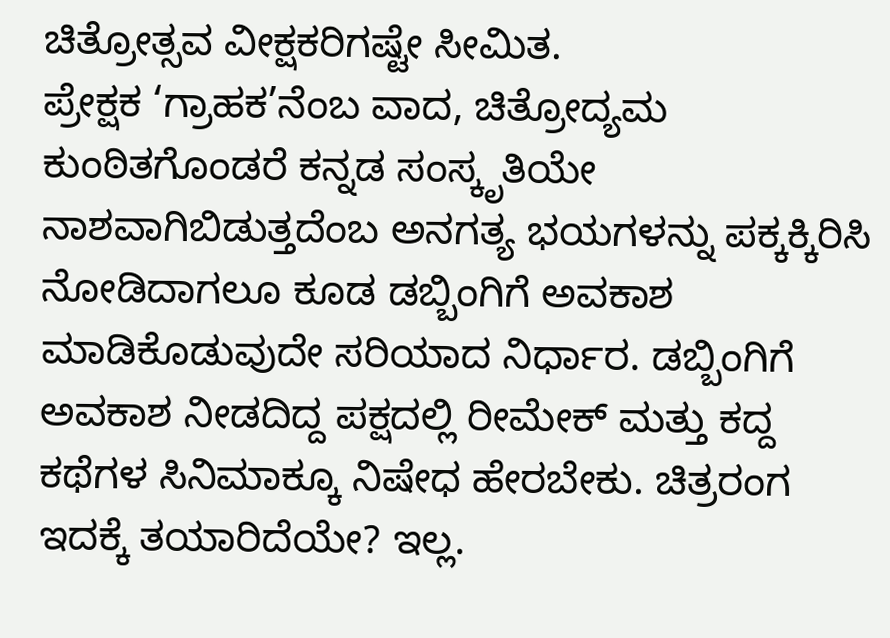ಚಿತ್ರೋತ್ಸವ ವೀಕ್ಷಕರಿಗಷ್ಟೇ ಸೀಮಿತ.
ಪ್ರೇಕ್ಷಕ ‘ಗ್ರಾಹಕ’ನೆಂಬ ವಾದ, ಚಿತ್ರೋದ್ಯಮ ಕುಂಠಿತಗೊಂಡರೆ ಕನ್ನಡ ಸಂಸ್ಕೃತಿಯೇ ನಾಶವಾಗಿಬಿಡುತ್ತದೆಂಬ ಅನಗತ್ಯ ಭಯಗಳನ್ನು ಪಕ್ಕಕ್ಕಿರಿಸಿ ನೋಡಿದಾಗಲೂ ಕೂಡ ಡಬ್ಬಿಂಗಿಗೆ ಅವಕಾಶ ಮಾಡಿಕೊಡುವುದೇ ಸರಿಯಾದ ನಿರ್ಧಾರ. ಡಬ್ಬಿಂಗಿಗೆ ಅವಕಾಶ ನೀಡದಿದ್ದ ಪಕ್ಷದಲ್ಲಿ ರೀಮೇಕ್ ಮತ್ತು ಕದ್ದ ಕಥೆಗಳ ಸಿನಿಮಾಕ್ಕೂ ನಿಷೇಧ ಹೇರಬೇಕು. ಚಿತ್ರರಂಗ ಇದಕ್ಕೆ ತಯಾರಿದೆಯೇ? ಇಲ್ಲ.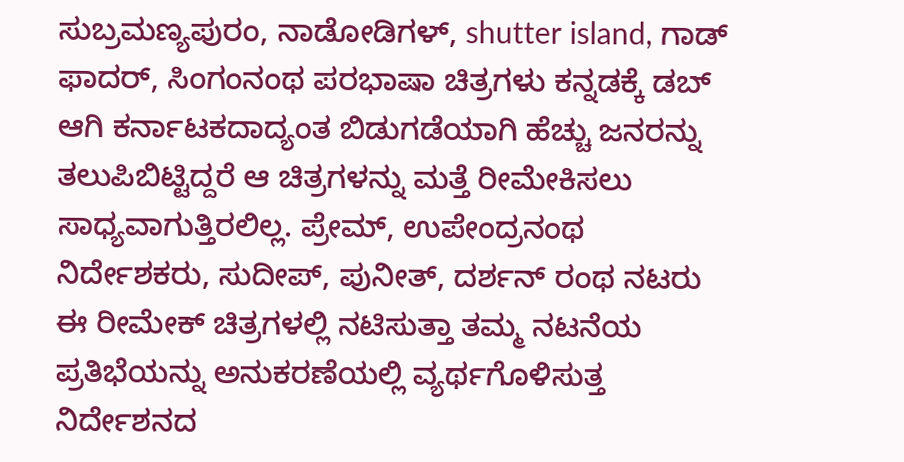ಸುಬ್ರಮಣ್ಯಪುರಂ, ನಾಡೋಡಿಗಳ್, shutter island, ಗಾಡ್ ಫಾದರ್, ಸಿಂಗಂನಂಥ ಪರಭಾಷಾ ಚಿತ್ರಗಳು ಕನ್ನಡಕ್ಕೆ ಡಬ್ ಆಗಿ ಕರ್ನಾಟಕದಾದ್ಯಂತ ಬಿಡುಗಡೆಯಾಗಿ ಹೆಚ್ಚು ಜನರನ್ನು ತಲುಪಿಬಿಟ್ಟಿದ್ದರೆ ಆ ಚಿತ್ರಗಳನ್ನು ಮತ್ತೆ ರೀಮೇಕಿಸಲು ಸಾಧ್ಯವಾಗುತ್ತಿರಲಿಲ್ಲ. ಪ್ರೇಮ್, ಉಪೇಂದ್ರನಂಥ ನಿರ್ದೇಶಕರು, ಸುದೀಪ್, ಪುನೀತ್, ದರ್ಶನ್ ರಂಥ ನಟರು ಈ ರೀಮೇಕ್ ಚಿತ್ರಗಳಲ್ಲಿ ನಟಿಸುತ್ತಾ ತಮ್ಮ ನಟನೆಯ ಪ್ರತಿಭೆಯನ್ನು ಅನುಕರಣೆಯಲ್ಲಿ ವ್ಯರ್ಥಗೊಳಿಸುತ್ತ ನಿರ್ದೇಶನದ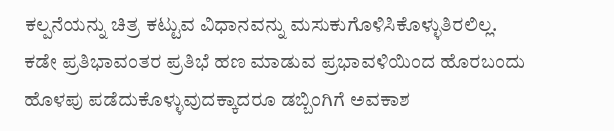ಕಲ್ಪನೆಯನ್ನು ಚಿತ್ರ ಕಟ್ಟುವ ವಿಧಾನವನ್ನು ಮಸುಕುಗೊಳಿಸಿಕೊಳ್ಳುತಿರಲಿಲ್ಲ. ಕಡೇ ಪ್ರತಿಭಾವಂತರ ಪ್ರತಿಭೆ ಹಣ ಮಾಡುವ ಪ್ರಭಾವಳಿಯಿಂದ ಹೊರಬಂದು ಹೊಳಪು ಪಡೆದುಕೊಳ್ಳುವುದಕ್ಕಾದರೂ ಡಬ್ಬಿಂಗಿಗೆ ಅವಕಾಶ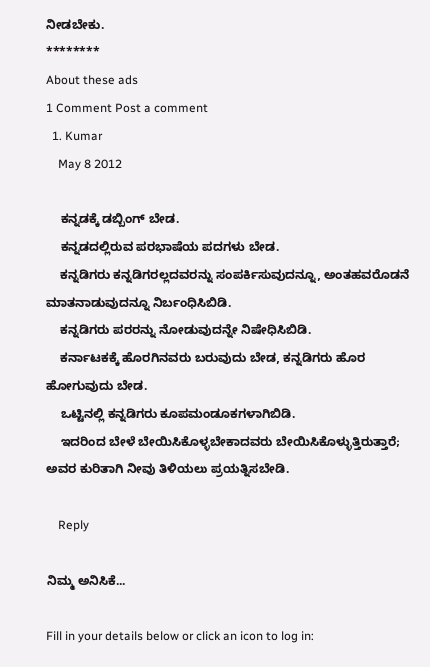ನೀಡಬೇಕು.
********
About these ads
1 Comment Post a comment
  1. Kumar
    May 8 2012

    ಕನ್ನಡಕ್ಕೆ ಡಬ್ಬಿಂಗ್ ಬೇಡ.
    ಕನ್ನಡದಲ್ಲಿರುವ ಪರಭಾಷೆಯ ಪದಗಳು ಬೇಡ.
    ಕನ್ನಡಿಗರು ಕನ್ನಡಿಗರಲ್ಲದವರನ್ನು ಸಂಪರ್ಕಿಸುವುದನ್ನೂ, ಅಂತಹವರೊಡನೆ ಮಾತನಾಡುವುದನ್ನೂ ನಿರ್ಬಂಧಿಸಿಬಿಡಿ.
    ಕನ್ನಡಿಗರು ಪರರನ್ನು ನೋಡುವುದನ್ನೇ ನಿಷೇಧಿಸಿಬಿಡಿ.
    ಕರ್ನಾಟಕಕ್ಕೆ ಹೊರಗಿನವರು ಬರುವುದು ಬೇಡ, ಕನ್ನಡಿಗರು ಹೊರ ಹೋಗುವುದು ಬೇಡ.
    ಒಟ್ಟಿನಲ್ಲಿ ಕನ್ನಡಿಗರು ಕೂಪಮಂಡೂಕಗಳಾಗಿಬಿಡಿ.
    ಇದರಿಂದ ಬೇಳೆ ಬೇಯಿಸಿಕೊಳ್ಳಬೇಕಾದವರು ಬೇಯಿಸಿಕೊಳ್ಳುತ್ತಿರುತ್ತಾರೆ; ಅವರ ಕುರಿತಾಗಿ ನೀವು ತಿಳಿಯಲು ಪ್ರಯತ್ನಿಸಬೇಡಿ.

    Reply

ನಿಮ್ಮ ಅನಿಸಿಕೆ...

Fill in your details below or click an icon to log in: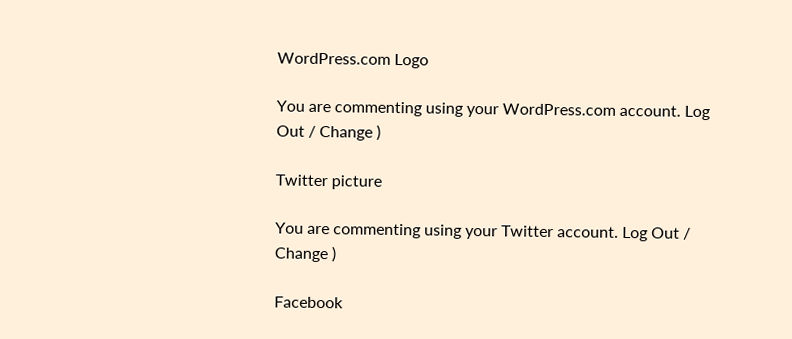WordPress.com Logo

You are commenting using your WordPress.com account. Log Out / Change )

Twitter picture

You are commenting using your Twitter account. Log Out / Change )

Facebook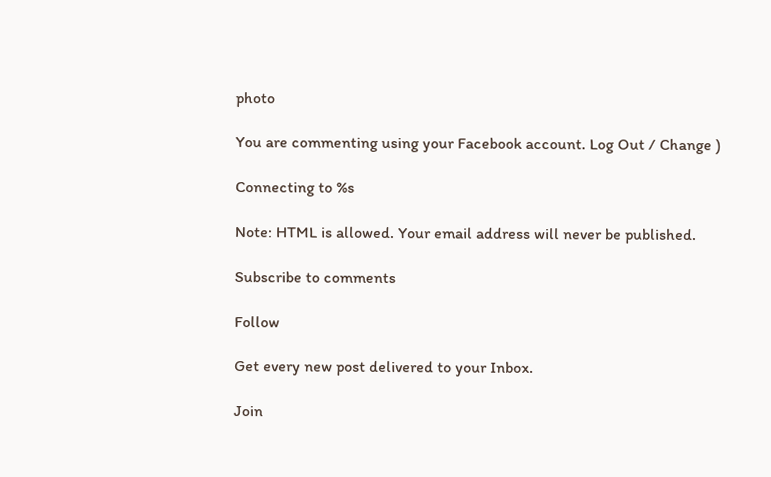photo

You are commenting using your Facebook account. Log Out / Change )

Connecting to %s

Note: HTML is allowed. Your email address will never be published.

Subscribe to comments

Follow

Get every new post delivered to your Inbox.

Join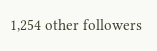1,254 other followers